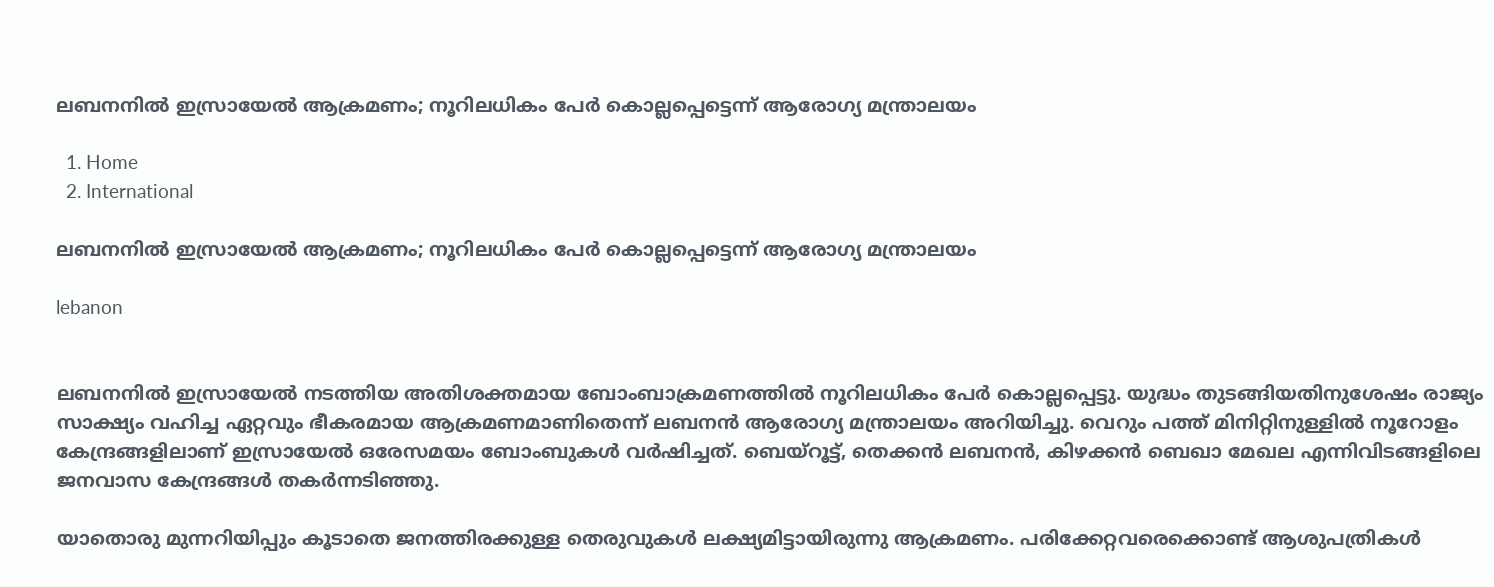ലബനനിൽ ഇസ്രായേൽ ആക്രമണം; നൂറിലധികം പേർ കൊല്ലപ്പെട്ടെന്ന് ആരോഗ്യ മന്ത്രാലയം

  1. Home
  2. International

ലബനനിൽ ഇസ്രായേൽ ആക്രമണം; നൂറിലധികം പേർ കൊല്ലപ്പെട്ടെന്ന് ആരോഗ്യ മന്ത്രാലയം

lebanon


ലബനനിൽ ഇസ്രായേൽ നടത്തിയ അതിശക്തമായ ബോംബാക്രമണത്തിൽ നൂറിലധികം പേർ കൊല്ലപ്പെട്ടു. യുദ്ധം തുടങ്ങിയതിനുശേഷം രാജ്യം സാക്ഷ്യം വഹിച്ച ഏറ്റവും ഭീകരമായ ആക്രമണമാണിതെന്ന് ലബനൻ ആരോഗ്യ മന്ത്രാലയം അറിയിച്ചു. വെറും പത്ത് മിനിറ്റിനുള്ളിൽ നൂറോളം കേന്ദ്രങ്ങളിലാണ് ഇസ്രായേൽ ഒരേസമയം ബോംബുകൾ വർഷിച്ചത്. ബെയ്റൂട്ട്, തെക്കൻ ലബനൻ, കിഴക്കൻ ബെഖാ മേഖല എന്നിവിടങ്ങളിലെ ജനവാസ കേന്ദ്രങ്ങൾ തകർന്നടിഞ്ഞു.

യാതൊരു മുന്നറിയിപ്പും കൂടാതെ ജനത്തിരക്കുള്ള തെരുവുകൾ ലക്ഷ്യമിട്ടായിരുന്നു ആക്രമണം. പരിക്കേറ്റവരെക്കൊണ്ട് ആശുപത്രികൾ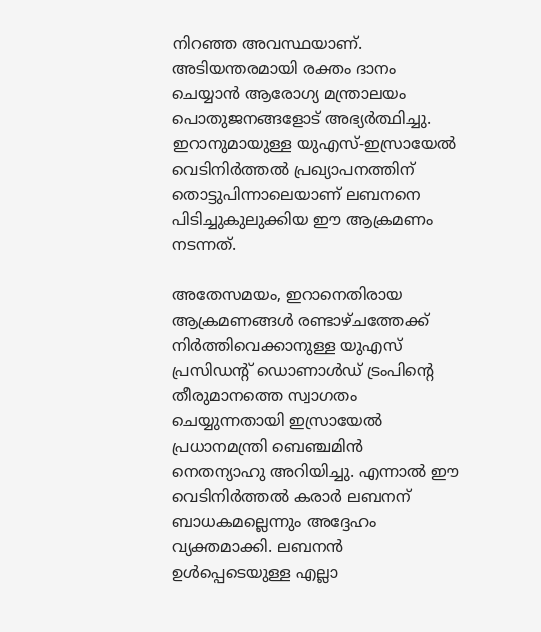നിറഞ്ഞ അവസ്ഥയാണ്. അടിയന്തരമായി രക്തം ദാനം ചെയ്യാൻ ആരോഗ്യ മന്ത്രാലയം പൊതുജനങ്ങളോട് അഭ്യർത്ഥിച്ചു. ഇറാനുമായുള്ള യുഎസ്-ഇസ്രായേൽ വെടിനിർത്തൽ പ്രഖ്യാപനത്തിന് തൊട്ടുപിന്നാലെയാണ് ലബനനെ പിടിച്ചുകുലുക്കിയ ഈ ആക്രമണം നടന്നത്.

അതേസമയം, ഇറാനെതിരായ ആക്രമണങ്ങൾ രണ്ടാഴ്ചത്തേക്ക് നിർത്തിവെക്കാനുള്ള യുഎസ് പ്രസിഡന്റ് ഡൊണാൾഡ് ട്രംപിന്റെ തീരുമാനത്തെ സ്വാഗതം ചെയ്യുന്നതായി ഇസ്രായേൽ പ്രധാനമന്ത്രി ബെഞ്ചമിൻ നെതന്യാഹു അറിയിച്ചു. എന്നാൽ ഈ വെടിനിർത്തൽ കരാർ ലബനന് ബാധകമല്ലെന്നും അദ്ദേഹം വ്യക്തമാക്കി. ലബനൻ ഉൾപ്പെടെയുള്ള എല്ലാ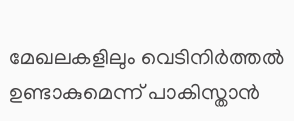മേഖലകളിലും വെടിനിർത്തൽ ഉണ്ടാകുമെന്ന് പാകിസ്താൻ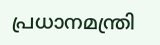പ്രധാനമന്ത്രി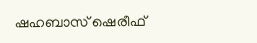ഷഹബാസ് ഷെരീഫ്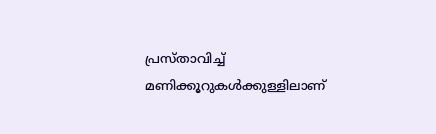പ്രസ്താവിച്ച് മണിക്കൂറുകൾക്കുള്ളിലാണ്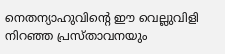നെതന്യാഹുവിന്റെ ഈ വെല്ലുവിളി നിറഞ്ഞ പ്രസ്താവനയും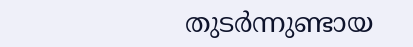തുടർന്നുണ്ടായ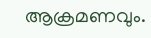ആക്രമണവും.